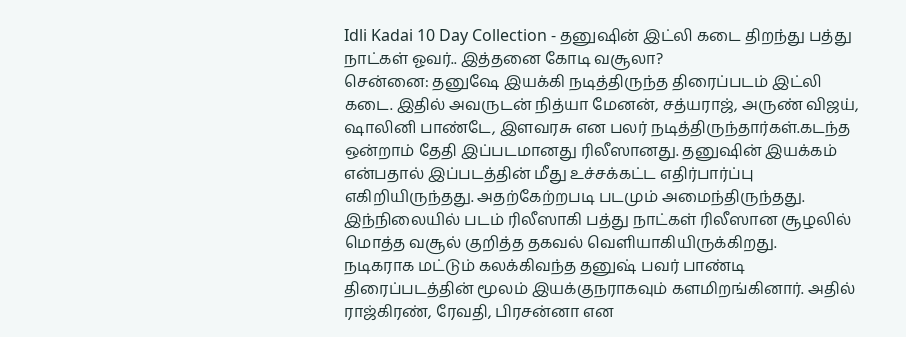Idli Kadai 10 Day Collection - தனுஷின் இட்லி கடை திறந்து பத்து நாட்கள் ஓவர்.. இத்தனை கோடி வசூலா?
சென்னை: தனுஷே இயக்கி நடித்திருந்த திரைப்படம் இட்லி கடை. இதில் அவருடன் நித்யா மேனன், சத்யராஜ், அருண் விஜய், ஷாலினி பாண்டே, இளவரசு என பலர் நடித்திருந்தார்கள்.கடந்த ஒன்றாம் தேதி இப்படமானது ரிலீஸானது. தனுஷின் இயக்கம் என்பதால் இப்படத்தின் மீது உச்சக்கட்ட எதிர்பார்ப்பு எகிறியிருந்தது. அதற்கேற்றபடி படமும் அமைந்திருந்தது. இந்நிலையில் படம் ரிலீஸாகி பத்து நாட்கள் ரிலீஸான சூழலில் மொத்த வசூல் குறித்த தகவல் வெளியாகியிருக்கிறது.
நடிகராக மட்டும் கலக்கிவந்த தனுஷ் பவர் பாண்டி திரைப்படத்தின் மூலம் இயக்குநராகவும் களமிறங்கினார். அதில் ராஜ்கிரண், ரேவதி, பிரசன்னா என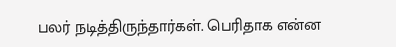பலர் நடித்திருந்தார்கள். பெரிதாக என்ன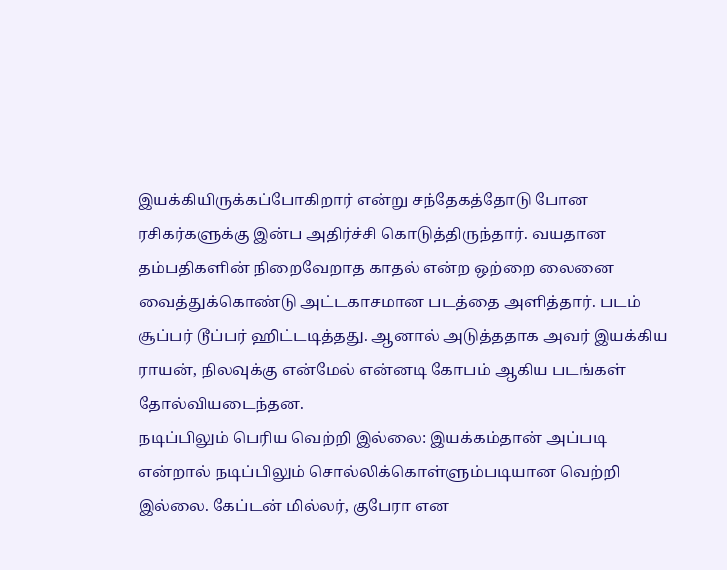இயக்கியிருக்கப்போகிறார் என்று சந்தேகத்தோடு போன ரசிகர்களுக்கு இன்ப அதிர்ச்சி கொடுத்திருந்தார். வயதான தம்பதிகளின் நிறைவேறாத காதல் என்ற ஒற்றை லைனை வைத்துக்கொண்டு அட்டகாசமான படத்தை அளித்தார். படம் சூப்பர் டூப்பர் ஹிட்டடித்தது. ஆனால் அடுத்ததாக அவர் இயக்கிய ராயன், நிலவுக்கு என்மேல் என்னடி கோபம் ஆகிய படங்கள் தோல்வியடைந்தன.
நடிப்பிலும் பெரிய வெற்றி இல்லை: இயக்கம்தான் அப்படி என்றால் நடிப்பிலும் சொல்லிக்கொள்ளும்படியான வெற்றி இல்லை. கேப்டன் மில்லர், குபேரா என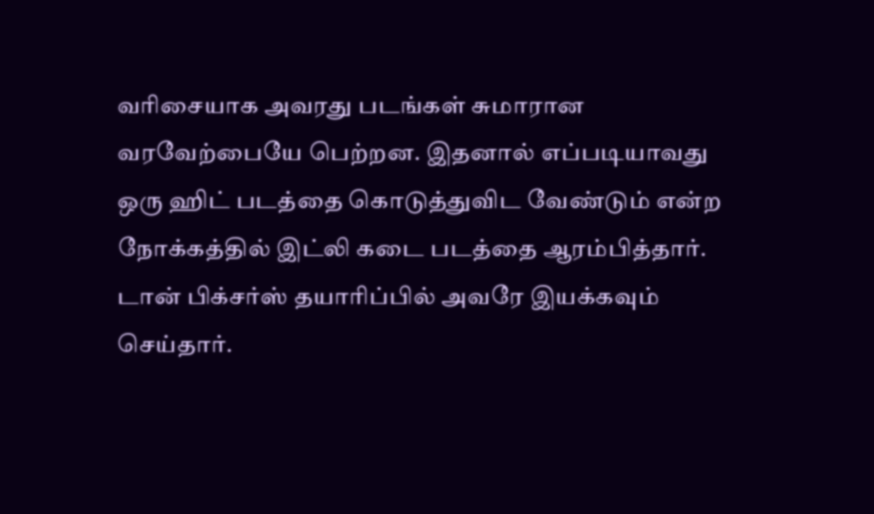வரிசையாக அவரது படங்கள் சுமாரான வரவேற்பையே பெற்றன. இதனால் எப்படியாவது ஒரு ஹிட் படத்தை கொடுத்துவிட வேண்டும் என்ற நோக்கத்தில் இட்லி கடை படத்தை ஆரம்பித்தார். டான் பிக்சர்ஸ் தயாரிப்பில் அவரே இயக்கவும் செய்தார்.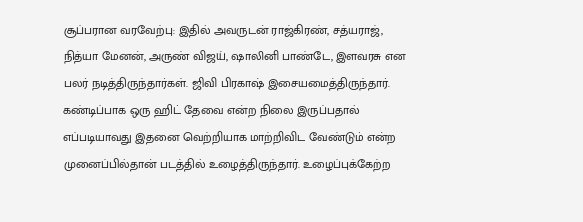சூப்பரான வரவேற்பு: இதில் அவருடன் ராஜ்கிரண், சத்யராஜ், நித்யா மேனன், அருண் விஜய், ஷாலினி பாண்டே, இளவரசு என பலர் நடித்திருந்தார்கள். ஜிவி பிரகாஷ் இசையமைத்திருந்தார். கண்டிப்பாக ஒரு ஹிட் தேவை என்ற நிலை இருப்பதால் எப்படியாவது இதனை வெற்றியாக மாற்றிவிட வேண்டும் என்ற முனைப்பில்தான் படத்தில் உழைத்திருந்தார். உழைப்புக்கேற்ற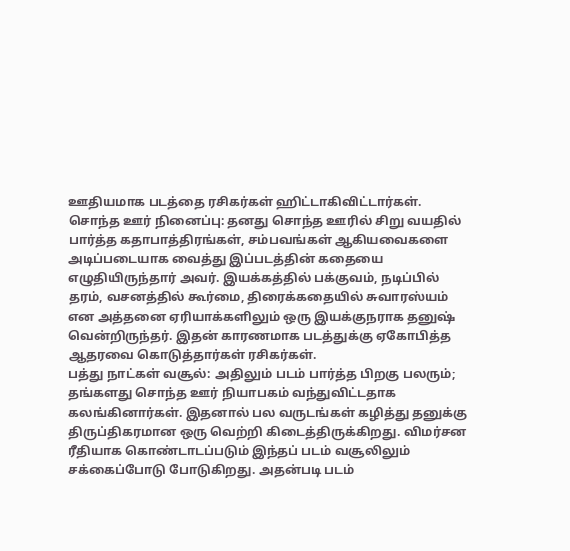ஊதியமாக படத்தை ரசிகர்கள் ஹிட்டாகிவிட்டார்கள்.
சொந்த ஊர் நினைப்பு: தனது சொந்த ஊரில் சிறு வயதில் பார்த்த கதாபாத்திரங்கள், சம்பவங்கள் ஆகியவைகளை அடிப்படையாக வைத்து இப்படத்தின் கதையை எழுதியிருந்தார் அவர். இயக்கத்தில் பக்குவம், நடிப்பில் தரம், வசனத்தில் கூர்மை, திரைக்கதையில் சுவாரஸ்யம் என அத்தனை ஏரியாக்களிலும் ஒரு இயக்குநராக தனுஷ் வென்றிருந்தர். இதன் காரணமாக படத்துக்கு ஏகோபித்த ஆதரவை கொடுத்தார்கள் ரசிகர்கள்.
பத்து நாட்கள் வசூல்: அதிலும் படம் பார்த்த பிறகு பலரும்; தங்களது சொந்த ஊர் நியாபகம் வந்துவிட்டதாக கலங்கினார்கள். இதனால் பல வருடங்கள் கழித்து தனுக்கு திருப்திகரமான ஒரு வெற்றி கிடைத்திருக்கிறது. விமர்சன ரீதியாக கொண்டாடப்படும் இந்தப் படம் வசூலிலும் சக்கைப்போடு போடுகிறது. அதன்படி படம்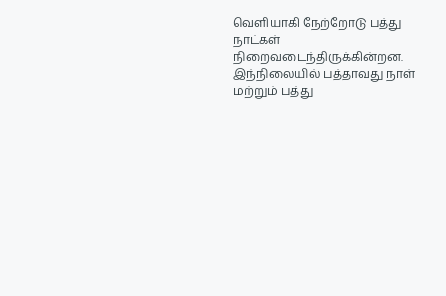வெளியாகி நேற்றோடு பத்து நாட்கள் நிறைவடைந்திருக்கின்றன. இந்நிலையில் பத்தாவது நாள் மற்றும் பத்து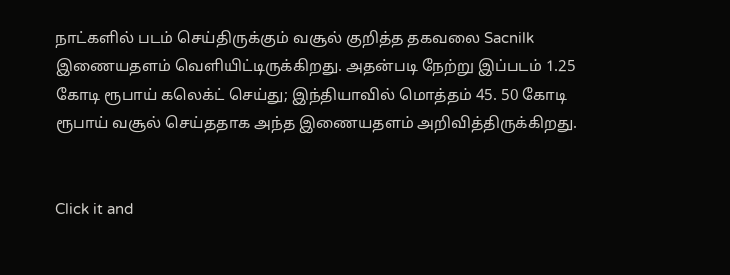நாட்களில் படம் செய்திருக்கும் வசூல் குறித்த தகவலை Sacnilk இணையதளம் வெளியிட்டிருக்கிறது. அதன்படி நேற்று இப்படம் 1.25 கோடி ரூபாய் கலெக்ட் செய்து; இந்தியாவில் மொத்தம் 45. 50 கோடி ரூபாய் வசூல் செய்ததாக அந்த இணையதளம் அறிவித்திருக்கிறது.


Click it and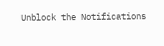Unblock the Notifications